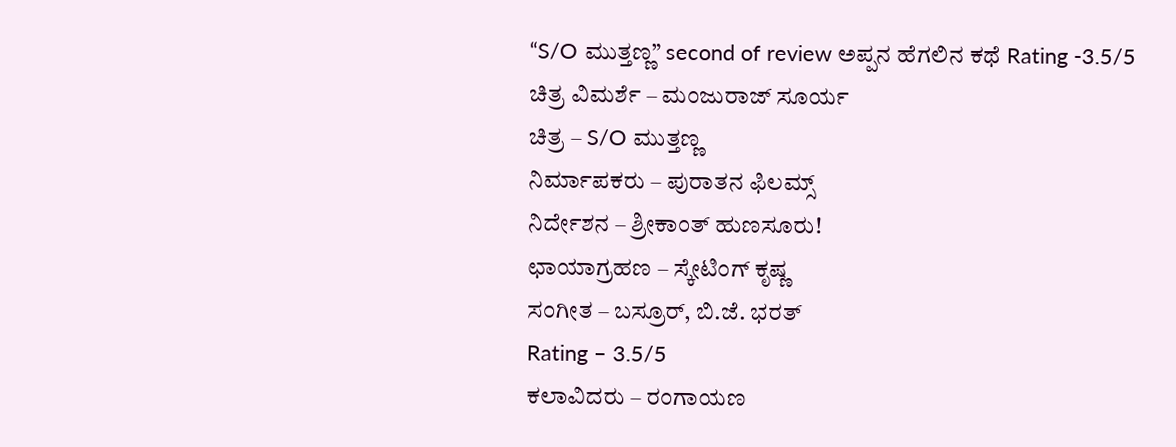“S/O ಮುತ್ತಣ್ಣ” second of review ಅಪ್ಪನ ಹೆಗಲಿನ ಕಥೆ Rating -3.5/5
ಚಿತ್ರ ವಿಮರ್ಶೆ – ಮಂಜುರಾಜ್ ಸೂರ್ಯ
ಚಿತ್ರ – S/O ಮುತ್ತಣ್ಣ
ನಿರ್ಮಾಪಕರು – ಪುರಾತನ ಫಿಲಮ್ಸ್
ನಿರ್ದೇಶನ – ಶ್ರೀಕಾಂತ್ ಹುಣಸೂರು!
ಛಾಯಾಗ್ರಹಣ – ಸ್ಕೇಟಿಂಗ್ ಕೃಷ್ಣ
ಸಂಗೀತ – ಬಸ್ರೂರ್, ಬಿ.ಜೆ. ಭರತ್
Rating – 3.5/5
ಕಲಾವಿದರು – ರಂಗಾಯಣ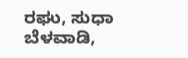ರಘು, ಸುಧಾ ಬೆಳವಾಡಿ,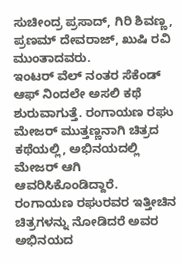ಸುಚೀಂದ್ರ ಪ್ರಸಾದ್, ಗಿರಿ ಶಿವಣ್ಣ, ಪ್ರಣಮ್ ದೇವರಾಜ್, ಖುಷಿ ರವಿ ಮುಂತಾದವರು.
ಇಂಟರ್ ವೆಲ್ ನಂತರ ಸೆಕೆಂಡ್ ಆಫ್ ನಿಂದಲೇ ಅಸಲಿ ಕಥೆ ಶುರುವಾಗುತ್ತೆ. ರಂಗಾಯಣ ರಘು ಮೇಜರ್ ಮುತ್ತಣ್ಣನಾಗಿ ಚಿತ್ರದ ಕಥೆಯಲ್ಲಿ, ಅಭಿನಯದಲ್ಲಿ ಮೇಜರ್ ಆಗಿ ಆವರಿಸಿಕೊಂಡಿದ್ದಾರೆ. ರಂಗಾಯಣ ರಘುರವರ ಇತ್ತೀಚಿನ ಚಿತ್ರಗಳನ್ನು ನೋಡಿದರೆ ಅವರ ಅಭಿನಯದ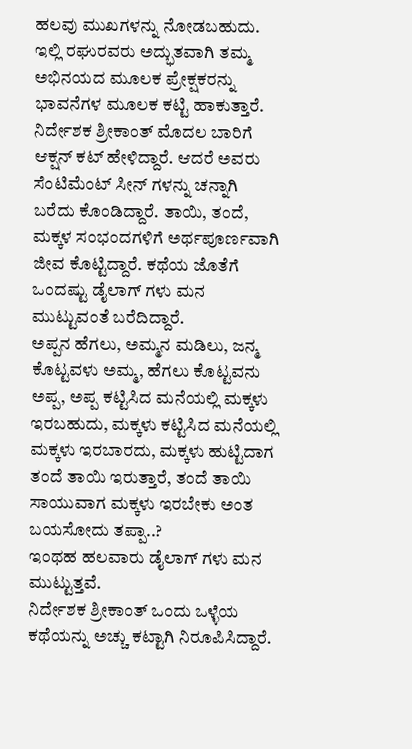ಹಲವು ಮುಖಗಳನ್ನು ನೋಡಬಹುದು. ಇಲ್ಲಿ ರಘುರವರು ಅದ್ಭುತವಾಗಿ ತಮ್ಮ ಅಭಿನಯದ ಮೂಲಕ ಪ್ರೇಕ್ಷಕರನ್ನು ಭಾವನೆಗಳ ಮೂಲಕ ಕಟ್ಟಿ ಹಾಕುತ್ತಾರೆ.
ನಿರ್ದೇಶಕ ಶ್ರೀಕಾಂತ್ ಮೊದಲ ಬಾರಿಗೆ ಆಕ್ಷನ್ ಕಟ್ ಹೇಳಿದ್ದಾರೆ. ಆದರೆ ಅವರು ಸೆಂಟಿಮೆಂಟ್ ಸೀನ್ ಗಳನ್ನು ಚನ್ನಾಗಿ ಬರೆದು ಕೊಂಡಿದ್ದಾರೆ. ತಾಯಿ, ತಂದೆ, ಮಕ್ಕಳ ಸಂಭಂದಗಳಿಗೆ ಅರ್ಥಪೂರ್ಣವಾಗಿ ಜೀವ ಕೊಟ್ಟಿದ್ದಾರೆ. ಕಥೆಯ ಜೊತೆಗೆ ಒಂದಷ್ಟು ಡೈಲಾಗ್ ಗಳು ಮನ ಮುಟ್ಟುವಂತೆ ಬರೆದಿದ್ದಾರೆ.
ಅಪ್ಪನ ಹೆಗಲು, ಅಮ್ಮನ ಮಡಿಲು, ಜನ್ಮ ಕೊಟ್ಟವಳು ಅಮ್ಮ, ಹೆಗಲು ಕೊಟ್ಟವನು ಅಪ್ಪ, ಅಪ್ಪ ಕಟ್ಟಿಸಿದ ಮನೆಯಲ್ಲಿ ಮಕ್ಕಳು ಇರಬಹುದು, ಮಕ್ಕಳು ಕಟ್ಟಿಸಿದ ಮನೆಯಲ್ಲಿ ಮಕ್ಕಳು ಇರಬಾರದು, ಮಕ್ಕಳು ಹುಟ್ಟಿದಾಗ ತಂದೆ ತಾಯಿ ಇರುತ್ತಾರೆ, ತಂದೆ ತಾಯಿ ಸಾಯುವಾಗ ಮಕ್ಕಳು ಇರಬೇಕು ಅಂತ ಬಯಸೋದು ತಪ್ಪಾ..?
ಇಂಥಹ ಹಲವಾರು ಡೈಲಾಗ್ ಗಳು ಮನ ಮುಟ್ಟುತ್ತವೆ.
ನಿರ್ದೇಶಕ ಶ್ರೀಕಾಂತ್ ಒಂದು ಒಳ್ಳೆಯ ಕಥೆಯನ್ನು ಅಚ್ಚು ಕಟ್ಟಾಗಿ ನಿರೂಪಿಸಿದ್ದಾರೆ.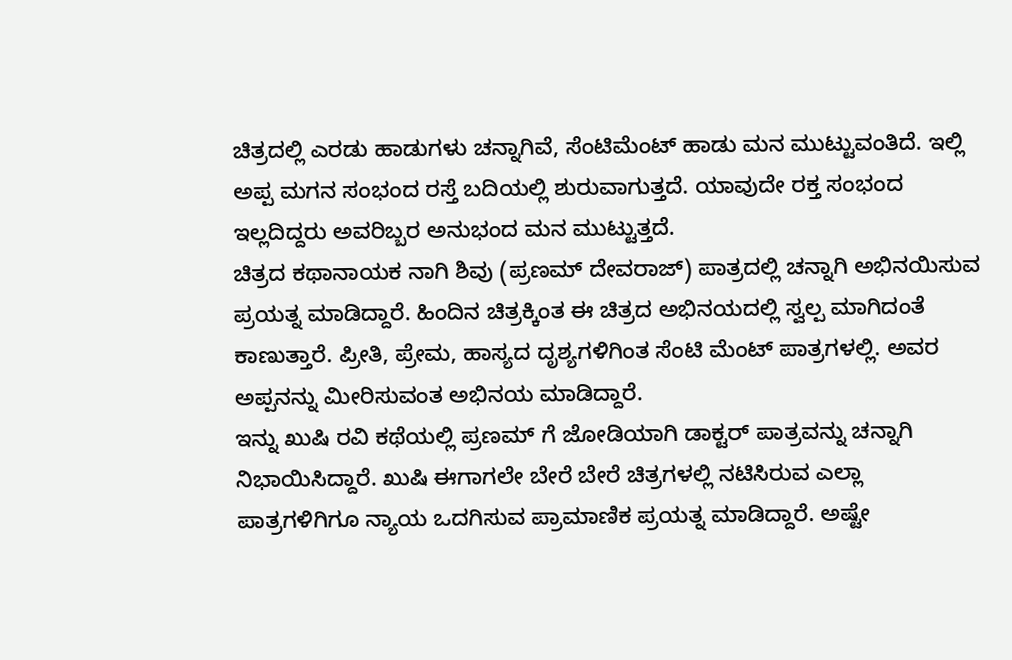ಚಿತ್ರದಲ್ಲಿ ಎರಡು ಹಾಡುಗಳು ಚನ್ನಾಗಿವೆ, ಸೆಂಟಿಮೆಂಟ್ ಹಾಡು ಮನ ಮುಟ್ಟುವಂತಿದೆ. ಇಲ್ಲಿ ಅಪ್ಪ ಮಗನ ಸಂಭಂದ ರಸ್ತೆ ಬದಿಯಲ್ಲಿ ಶುರುವಾಗುತ್ತದೆ. ಯಾವುದೇ ರಕ್ತ ಸಂಭಂದ ಇಲ್ಲದಿದ್ದರು ಅವರಿಬ್ಬರ ಅನುಭಂದ ಮನ ಮುಟ್ಟುತ್ತದೆ.
ಚಿತ್ರದ ಕಥಾನಾಯಕ ನಾಗಿ ಶಿವು (ಪ್ರಣಮ್ ದೇವರಾಜ್) ಪಾತ್ರದಲ್ಲಿ ಚನ್ನಾಗಿ ಅಭಿನಯಿಸುವ ಪ್ರಯತ್ನ ಮಾಡಿದ್ದಾರೆ. ಹಿಂದಿನ ಚಿತ್ರಕ್ಕಿಂತ ಈ ಚಿತ್ರದ ಅಭಿನಯದಲ್ಲಿ ಸ್ವಲ್ಪ ಮಾಗಿದಂತೆ ಕಾಣುತ್ತಾರೆ. ಪ್ರೀತಿ, ಪ್ರೇಮ, ಹಾಸ್ಯದ ದೃಶ್ಯಗಳಿಗಿಂತ ಸೆಂಟಿ ಮೆಂಟ್ ಪಾತ್ರಗಳಲ್ಲಿ. ಅವರ ಅಪ್ಪನನ್ನು ಮೀರಿಸುವಂತ ಅಭಿನಯ ಮಾಡಿದ್ದಾರೆ.
ಇನ್ನು ಖುಷಿ ರವಿ ಕಥೆಯಲ್ಲಿ ಪ್ರಣಮ್ ಗೆ ಜೋಡಿಯಾಗಿ ಡಾಕ್ಟರ್ ಪಾತ್ರವನ್ನು ಚನ್ನಾಗಿ ನಿಭಾಯಿಸಿದ್ದಾರೆ. ಖುಷಿ ಈಗಾಗಲೇ ಬೇರೆ ಬೇರೆ ಚಿತ್ರಗಳಲ್ಲಿ ನಟಿಸಿರುವ ಎಲ್ಲಾ ಪಾತ್ರಗಳಿಗಿಗೂ ನ್ಯಾಯ ಒದಗಿಸುವ ಪ್ರಾಮಾಣಿಕ ಪ್ರಯತ್ನ ಮಾಡಿದ್ದಾರೆ. ಅಷ್ಟೇ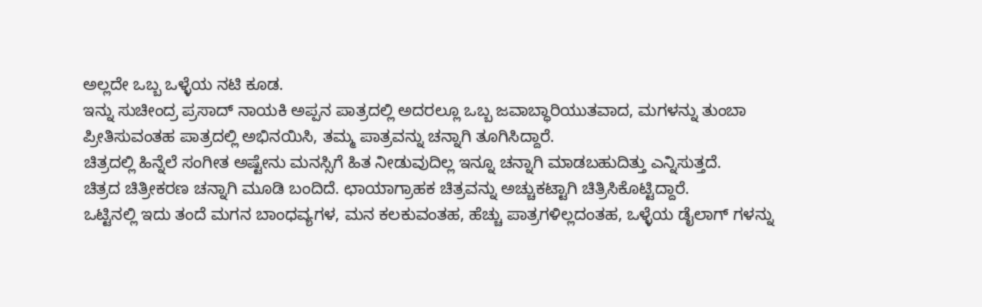ಅಲ್ಲದೇ ಒಬ್ಬ ಒಳ್ಳೆಯ ನಟಿ ಕೂಡ.
ಇನ್ನು ಸುಚೀಂದ್ರ ಪ್ರಸಾದ್ ನಾಯಕಿ ಅಪ್ಪನ ಪಾತ್ರದಲ್ಲಿ ಅದರಲ್ಲೂ ಒಬ್ಬ ಜವಾಬ್ಧಾರಿಯುತವಾದ, ಮಗಳನ್ನು ತುಂಬಾ ಪ್ರೀತಿಸುವಂತಹ ಪಾತ್ರದಲ್ಲಿ ಅಭಿನಯಿಸಿ, ತಮ್ಮ ಪಾತ್ರವನ್ನು ಚನ್ನಾಗಿ ತೂಗಿಸಿದ್ದಾರೆ.
ಚಿತ್ರದಲ್ಲಿ ಹಿನ್ನೆಲೆ ಸಂಗೀತ ಅಷ್ಟೇನು ಮನಸ್ಸಿಗೆ ಹಿತ ನೀಡುವುದಿಲ್ಲ ಇನ್ನೂ ಚನ್ನಾಗಿ ಮಾಡಬಹುದಿತ್ತು ಎನ್ನಿಸುತ್ತದೆ.
ಚಿತ್ರದ ಚಿತ್ರೀಕರಣ ಚನ್ನಾಗಿ ಮೂಡಿ ಬಂದಿದೆ. ಛಾಯಾಗ್ರಾಹಕ ಚಿತ್ರವನ್ನು ಅಚ್ಚುಕಟ್ಟಾಗಿ ಚಿತ್ರಿಸಿಕೊಟ್ಟಿದ್ದಾರೆ.
ಒಟ್ಟಿನಲ್ಲಿ ಇದು ತಂದೆ ಮಗನ ಬಾಂಧವ್ಯಗಳ, ಮನ ಕಲಕುವಂತಹ, ಹೆಚ್ಚು ಪಾತ್ರಗಳಿಲ್ಲದಂತಹ, ಒಳ್ಳೆಯ ಡೈಲಾಗ್ ಗಳನ್ನು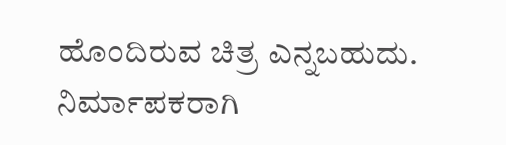ಹೊಂದಿರುವ ಚಿತ್ರ ಎನ್ನಬಹುದು.
ನಿರ್ಮಾಪಕರಾಗಿ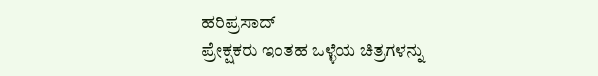ಹರಿಪ್ರಸಾದ್
ಪ್ರೇಕ್ಷಕರು ಇಂತಹ ಒಳ್ಳೆಯ ಚಿತ್ರಗಳನ್ನು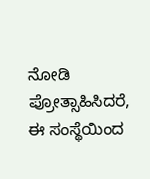ನೋಡಿ ಪ್ರೋತ್ಸಾಹಿಸಿದರೆ, ಈ ಸಂಸ್ಥೆಯಿಂದ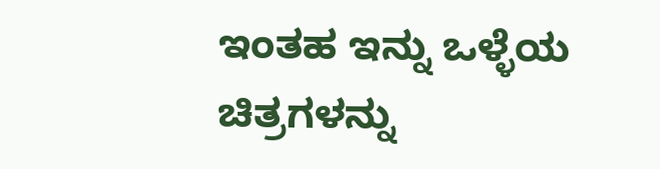ಇಂತಹ ಇನ್ನು ಒಳ್ಳೆಯ ಚಿತ್ರಗಳನ್ನು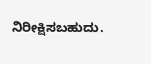ನಿರೀಕ್ಷಿಸಬಹುದು.